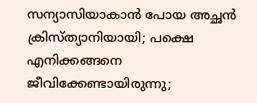സന്യാസിയാകാൻ പോയ അച്ഛൻ ക്രിസ്ത്യാനിയായി; പക്ഷെ എനിക്കങ്ങനെ ജീവിക്കേണ്ടായിരുന്നു;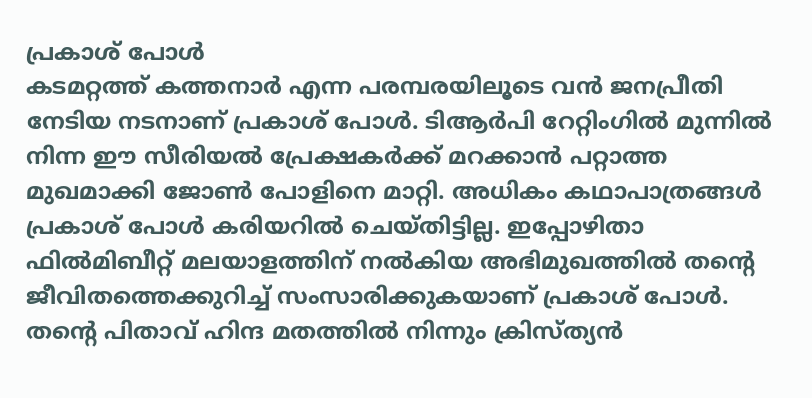പ്രകാശ് പോൾ
കടമറ്റത്ത് കത്തനാർ എന്ന പരമ്പരയിലൂടെ വൻ ജനപ്രീതി നേടിയ നടനാണ് പ്രകാശ് പോൾ. ടിആർപി റേറ്റിംഗിൽ മുന്നിൽ നിന്ന ഈ സീരിയൽ പ്രേക്ഷകർക്ക് മറക്കാൻ പറ്റാത്ത മുഖമാക്കി ജോൺ പോളിനെ മാറ്റി. അധികം കഥാപാത്രങ്ങൾ പ്രകാശ് പോൾ കരിയറിൽ ചെയ്തിട്ടില്ല. ഇപ്പോഴിതാ ഫിൽമിബീറ്റ് മലയാളത്തിന് നൽകിയ അഭിമുഖത്തിൽ തന്റെ ജീവിതത്തെക്കുറിച്ച് സംസാരിക്കുകയാണ് പ്രകാശ് പോൾ. തന്റെ പിതാവ് ഹിന്ദ മതത്തിൽ നിന്നും ക്രിസ്ത്യൻ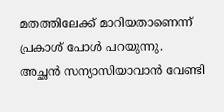മതത്തിലേക്ക് മാറിയതാണെന്ന് പ്രകാശ് പോൾ പറയുന്നു.
അച്ഛൻ സന്യാസിയാവാൻ വേണ്ടി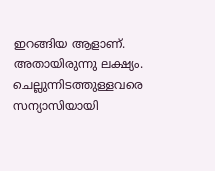ഇറങ്ങിയ ആളാണ്. അതായിരുന്നു ലക്ഷ്യം. ചെല്ലുന്നിടത്തുള്ളവരെ സന്യാസിയായി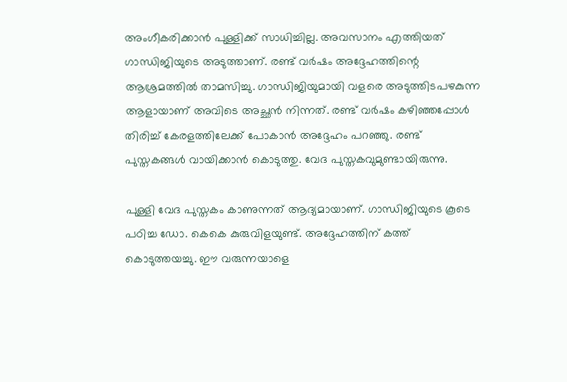അംഗീകരിക്കാൻ പുള്ളിക്ക് സാധിച്ചില്ല. അവസാനം എത്തിയത് ഗാന്ധിജിയുടെ അടുത്താണ്. രണ്ട് വർഷം അദ്ദേഹത്തിന്റെ ആശ്രമത്തിൽ താമസിച്ചു. ഗാന്ധിജിയുമായി വളരെ അടുത്തിടപഴകുന്ന ആളായാണ് അവിടെ അച്ഛൻ നിന്നത്. രണ്ട് വർഷം കഴിഞ്ഞപ്പോൾ തിരിച്ച് കേരളത്തിലേക്ക് പോകാൻ അദ്ദേഹം പറഞ്ഞു. രണ്ട് പുസ്തകങ്ങൾ വായിക്കാൻ കൊടുത്തു. വേദ പുസ്തകവുമുണ്ടായിരുന്നു.

പുള്ളി വേദ പുസ്തകം കാണുന്നത് ആദ്യമായാണ്. ഗാന്ധിജിയുടെ കൂടെ പഠിച്ച ഡോ. കെകെ കുരുവിളയുണ്ട്. അദ്ദേഹത്തിന് കത്ത് കൊടുത്തയച്ചു. ഈ വരുന്നയാളെ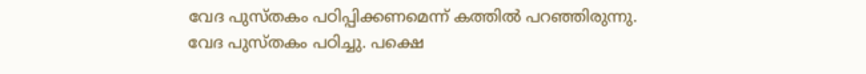വേദ പുസ്തകം പഠിപ്പിക്കണമെന്ന് കത്തിൽ പറഞ്ഞിരുന്നു. വേദ പുസ്തകം പഠിച്ചു. പക്ഷെ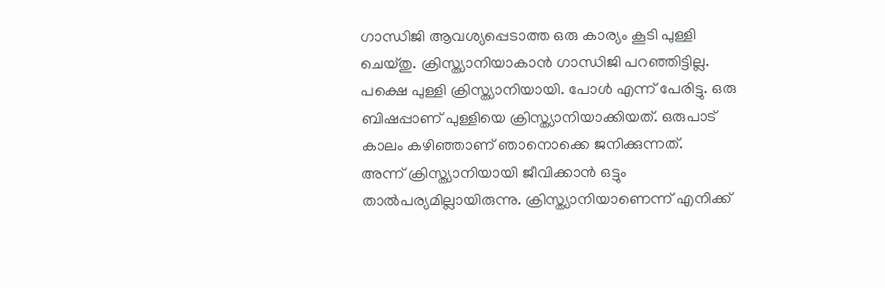ഗാന്ധിജി ആവശ്യപ്പെടാത്ത ഒരു കാര്യം കൂടി പുള്ളി ചെയ്തു. ക്രിസ്ത്യാനിയാകാൻ ഗാന്ധിജി പറഞ്ഞിട്ടില്ല. പക്ഷെ പുള്ളി ക്രിസ്ത്യാനിയായി. പോൾ എന്ന് പേരിട്ടു. ഒരു ബിഷപ്പാണ് പുള്ളിയെ ക്രിസ്ത്യാനിയാക്കിയത്. ഒരുപാട് കാലം കഴിഞ്ഞാണ് ഞാനൊക്കെ ജനിക്കുന്നത്.
അന്ന് ക്രിസ്ത്യാനിയായി ജീവിക്കാൻ ഒട്ടും താൽപര്യമില്ലായിരുന്നു. ക്രിസ്ത്യാനിയാണെന്ന് എനിക്ക്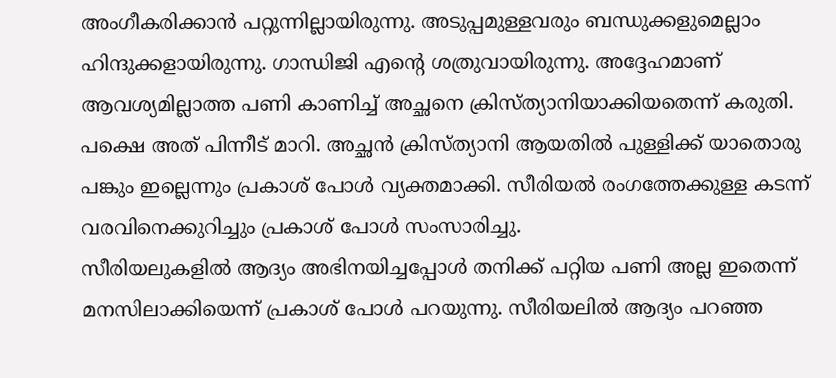അംഗീകരിക്കാൻ പറ്റുന്നില്ലായിരുന്നു. അടുപ്പമുള്ളവരും ബന്ധുക്കളുമെല്ലാം ഹിന്ദുക്കളായിരുന്നു. ഗാന്ധിജി എന്റെ ശത്രുവായിരുന്നു. അദ്ദേഹമാണ് ആവശ്യമില്ലാത്ത പണി കാണിച്ച് അച്ഛനെ ക്രിസ്ത്യാനിയാക്കിയതെന്ന് കരുതി. പക്ഷെ അത് പിന്നീട് മാറി. അച്ഛൻ ക്രിസ്ത്യാനി ആയതിൽ പുള്ളിക്ക് യാതൊരു പങ്കും ഇല്ലെന്നും പ്രകാശ് പോൾ വ്യക്തമാക്കി. സീരിയൽ രംഗത്തേക്കുള്ള കടന്ന് വരവിനെക്കുറിച്ചും പ്രകാശ് പോൾ സംസാരിച്ചു.
സീരിയലുകളിൽ ആദ്യം അഭിനയിച്ചപ്പോൾ തനിക്ക് പറ്റിയ പണി അല്ല ഇതെന്ന് മനസിലാക്കിയെന്ന് പ്രകാശ് പോൾ പറയുന്നു. സീരിയലിൽ ആദ്യം പറഞ്ഞ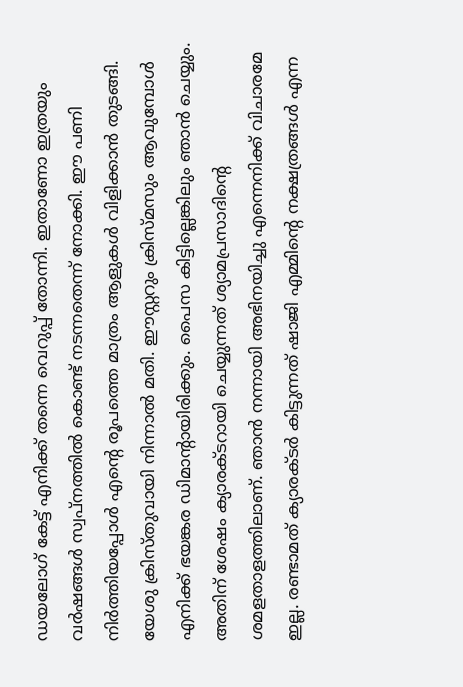ഡയലോഗ് കേട്ട് എനിക്ക് തന്നെ വെറുപ്പ് തോന്നി. ഇതാണോ ഇത്രയും വർഷങ്ങൾ സ്വപ്നത്തിൽ കൊണ്ട് നടന്നതെന്ന് നോക്കി. ഈ പണി നിർത്തിയപ്പോൾ എന്റെ രൂപത്തെ മാത്രം ആളുകൾ വിളിക്കാൻ തുടങ്ങി. യേശു ക്രിസ്തുവായി നിന്നാൽ മതി. ഈസ്റ്ററും ക്രിസ്മസും ആവുമ്പോൾ എനിക്ക് ഭയങ്കര ഡിമാന്റായിരിക്കും. പൈസ കിട്ടില്ലെങ്കിലും ഞാൻ ചെയ്യും.
അതിന് ശേഷം ക്യാരക്ടറായി ചെയ്യുന്നത് ശ്യാമപ്രസാദിന്റെ ശമളതാളത്തിലാണ്. ഞാൻ നന്നായി അഭിനയിച്ചു എന്നെനിക്ക് വിചാരമേ ഇല്ല. രണ്ടാമത് ക്യാരക്ടർ കിട്ടുന്നത് ഷാജി എമ്മിന്റെ നക്ഷത്രങ്ങൾ എന്ന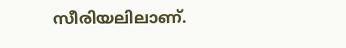സീരിയലിലാണ്.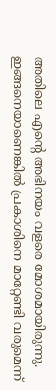അതിലെ എന്റെ അഭിനയം വളരെ മോശമായിരുന്നു. ഇങ്ങനെയാണെങ്കിൽ പ്രകാശിനെ മാറ്റേണ്ടി വരുമെന്ന്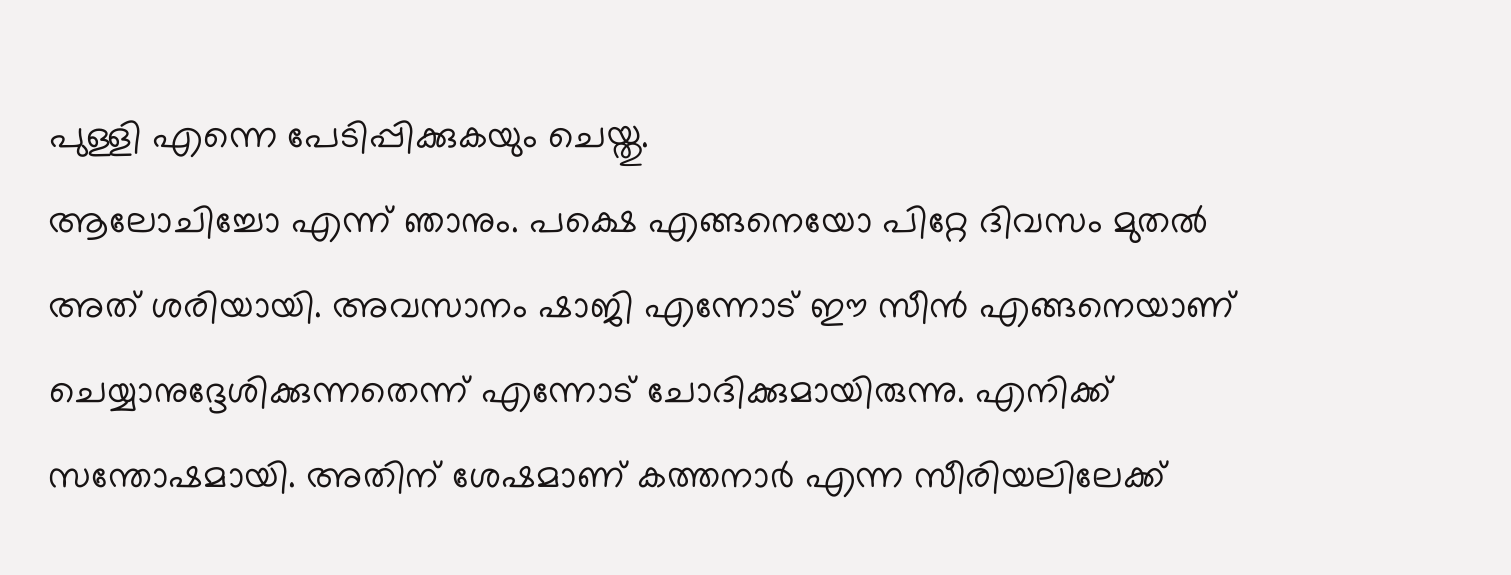പുള്ളി എന്നെ പേടിപ്പിക്കുകയും ചെയ്തു.
ആലോചിച്ചോ എന്ന് ഞാനും. പക്ഷെ എങ്ങനെയോ പിറ്റേ ദിവസം മുതൽ അത് ശരിയായി. അവസാനം ഷാജി എന്നോട് ഈ സീൻ എങ്ങനെയാണ് ചെയ്യാനുദ്ദേശിക്കുന്നതെന്ന് എന്നോട് ചോദിക്കുമായിരുന്നു. എനിക്ക് സന്തോഷമായി. അതിന് ശേഷമാണ് കത്തനാർ എന്ന സീരിയലിലേക്ക്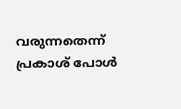വരുന്നതെന്ന് പ്രകാശ് പോൾ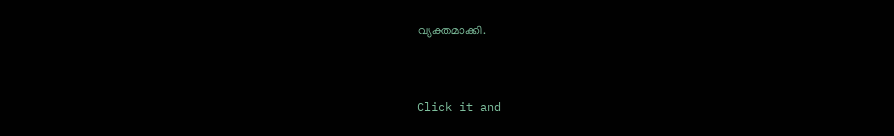വ്യക്തമാക്കി.


Click it and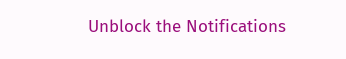Unblock the Notifications